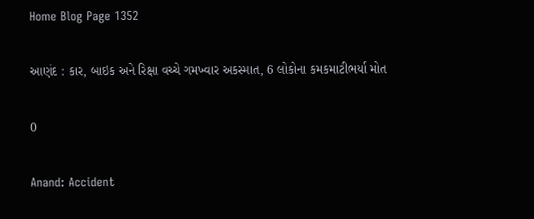Home Blog Page 1352

આણંદ : કાર, બાઇક અને રિક્ષા વચ્ચે ગમખ્વાર અકસ્માત, 6 લોકોના કમકમાટીભર્યા મોત

0

Anand: Accident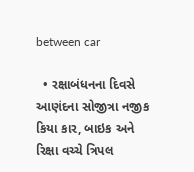between car

  • રક્ષાબંધનના દિવસે આણંદના સોજીત્રા નજીક કિયા કાર, બાઇક અને રિક્ષા વચ્ચે ત્રિપલ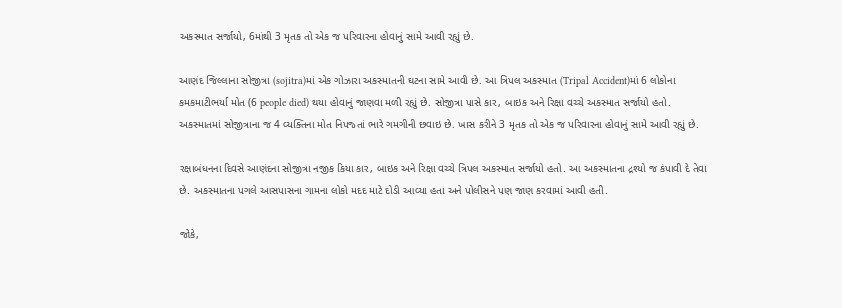અકસ્માત સર્જાયો, 6માંથી 3 મૃતક તો એક જ પરિવારના હોવાનું સામે આવી રહ્યું છે.

આણંદ જિલ્લાના સોજીત્રા (sojitra)માં એક ગોઝારા અકસ્માતની ઘટના સામે આવી છે. આ ત્રિપલ અકસ્માત (Tripal Accident)માં 6 લોકોના કમકમાટીભર્યા મોત (6 people died) થયા હોવાનું જાણવા મળી રહ્યું છે. સોજીત્રા પાસે કાર, બાઇક અને રિક્ષા વચ્ચે અકસ્માત સર્જાયો હતો. અકસ્માતમાં સોજીત્રાના જ 4 વ્યક્તિના મોત નિપજ્તાં ભારે ગમગીની છવાઇ છે. ખાસ કરીને 3 મૃતક તો એક જ પરિવારના હોવાનું સામે આવી રહ્યું છે.

રક્ષાબંધનના દિવસે આણંદના સોજીત્રા નજીક કિયા કાર, બાઇક અને રિક્ષા વચ્ચે ત્રિપલ અકસ્માત સર્જાયો હતો. આ અકસ્માતના દ્રશ્યો જ કંપાવી દે તેવા છે. અકસ્માતના પગલે આસપાસના ગામના લોકો મદદ માટે દોડી આવ્યા હતા અને પોલીસને પણ જાણ કરવામાં આવી હતી.

જોકે,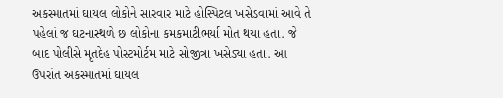અકસ્માતમાં ઘાયલ લોકોને સારવાર માટે હોસ્પિટલ ખસેડવામાં આવે તે પહેલાં જ ઘટનાસ્થળે છ લોકોના કમકમાટીભર્યા મોત થયા હતા. જે બાદ પોલીસે મૃતદેહ પોસ્ટમોર્ટમ માટે સોજીત્રા ખસેડ્યા હતા. આ ઉપરાંત અકસ્માતમાં ઘાયલ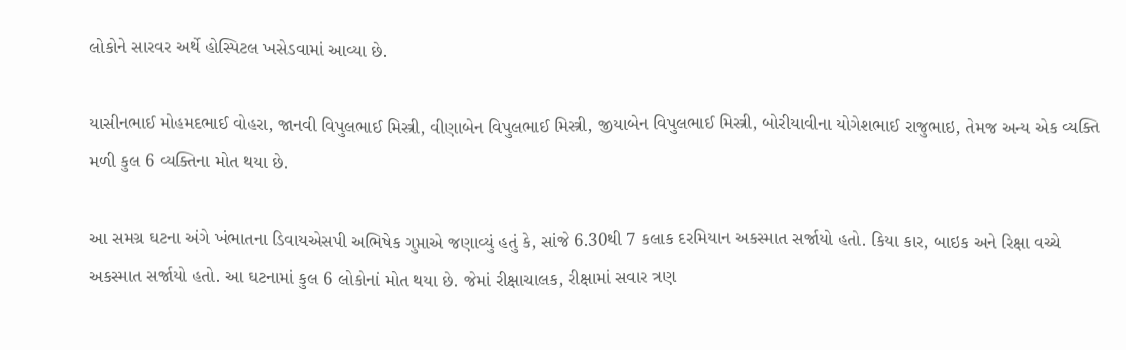લોકોને સારવર અર્થે હોસ્પિટલ ખસેડવામાં આવ્યા છે.

યાસીનભાઈ મોહમદભાઈ વોહરા, જાનવી વિપુલભાઈ મિસ્ત્રી, વીણાબેન વિપુલભાઈ મિસ્ત્રી, જીયાબેન વિપુલભાઈ મિસ્ત્રી, બોરીયાવીના યોગેશભાઈ રાજુભાઇ, તેમજ અન્ય એક વ્યક્તિ મળી કુલ 6 વ્યક્તિના મોત થયા છે.

આ સમગ્ર ઘટના અંગે ખંભાતના ડિવાયએસપી અભિષેક ગુપ્તાએ જણાવ્યું હતું કે, સાંજે 6.30થી 7 કલાક દરમિયાન અકસ્માત સર્જાયો હતો. કિયા કાર, બાઇક અને રિક્ષા વચ્ચે અકસ્માત સર્જાયો હતો. આ ઘટનામાં કુલ 6 લોકોનાં મોત થયા છે. જેમાં રીક્ષાચાલક, રીક્ષામાં સવાર ત્રણ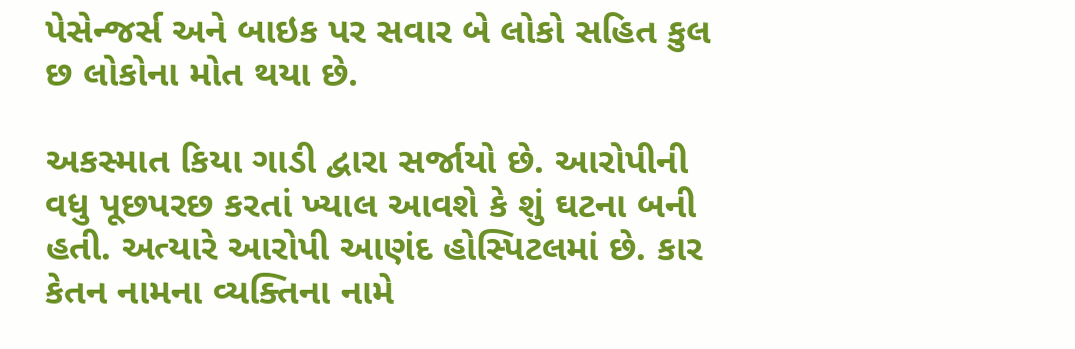પેસેન્જર્સ અને બાઇક પર સવાર બે લોકો સહિત કુલ છ લોકોના મોત થયા છે.

અકસ્માત કિયા ગાડી દ્વારા સર્જાયો છે. આરોપીની વધુ પૂછપરછ કરતાં ખ્યાલ આવશે કે શું ઘટના બની હતી. અત્યારે આરોપી આણંદ હોસ્પિટલમાં છે. કાર કેતન નામના વ્યક્તિના નામે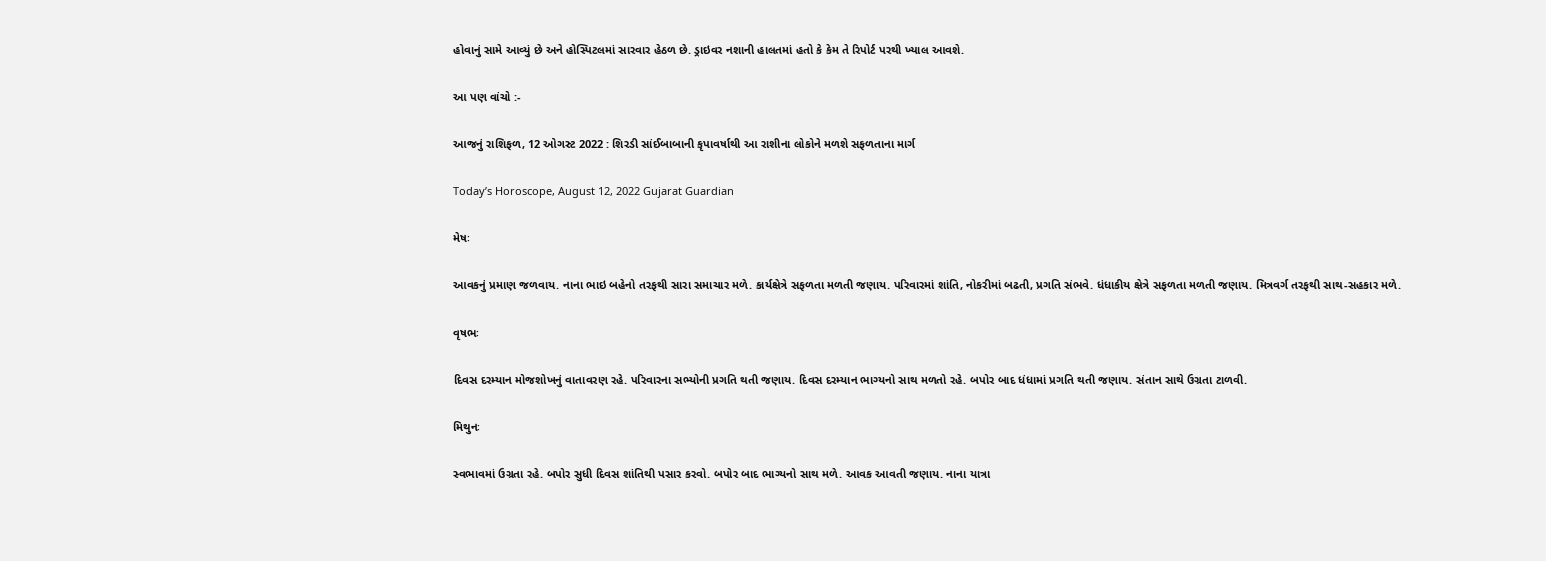હોવાનું સામે આવ્યું છે અને હોસ્પિટલમાં સારવાર હેઠળ છે. ડ્રાઇવર નશાની હાલતમાં હતો કે કેમ તે રિપોર્ટ પરથી ખ્યાલ આવશે.

આ પણ વાંચો :-

આજનું રાશિફળ, 12 ઓગસ્ટ 2022 : શિરડી સાંઈબાબાની કૃપાવર્ષાથી આ રાશીના લોકોને મળશે સફળતાના માર્ગ

Today’s Horoscope, August 12, 2022 Gujarat Guardian

મેષઃ

આવકનું પ્રમાણ જળવાય. નાના ભાઇ બહેનો તરફથી સારા સમાચાર મળે. કાર્યક્ષેત્રે સફળતા મળતી જણાય. પરિવારમાં શાંતિ, નોકરીમાં બઢતી, પ્રગતિ સંભવે. ધંધાકીય ક્ષેત્રે સફળતા મળતી જણાય. મિત્રવર્ગ તરફથી સાથ-સહકાર મળે.

વૃષભઃ

દિવસ દરમ્યાન મોજશોખનું વાતાવરણ રહે. પરિવારના સભ્યોની પ્રગતિ થતી જણાય. દિવસ દરમ્યાન ભાગ્યનો સાથ મળતો રહે. બપોર બાદ ધંધામાં પ્રગતિ થતી જણાય. સંતાન સાથે ઉગ્રતા ટાળવી.

મિથુનઃ

સ્વભાવમાં ઉગ્રતા રહે. બપોર સુધી દિવસ શાંતિથી પસાર કરવો. બપોર બાદ ભાગ્યનો સાથ મળે. આવક આવતી જણાય. નાના યાત્રા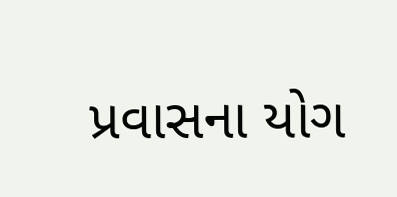પ્રવાસના યોગ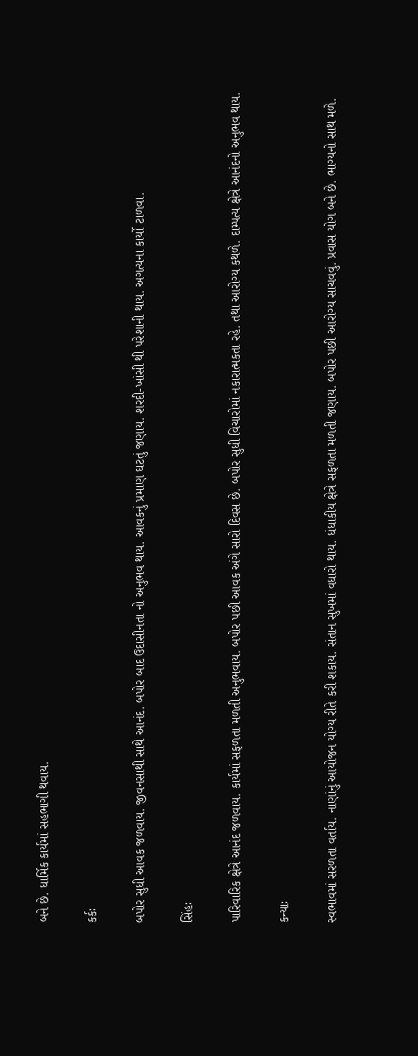બને છે. ધાર્મિક કાર્યમાં સહભાગી થવાય.

કર્કઃ

બપોર સુધી આવક જળવાય. જીવનસાથી સાથે આનંદ. બપોર બાદ ઉદાસીનતા નો અનુભવ થાય. આવકનું પ્રમાણ ઘટતું જણાય. શરદી-ખાંસી થી પરેશાની થાય. અગત્યના કાર્યો ટાળવા.

સિંહઃ

પારિવારિક ક્ષેત્રે આનંદ જળવાય. કાર્યમાં સફળતા મળતી અનુભવાય. બપોર પછી આવક અંગે સારો દિવસ છે. બપોર સુધી વિચારોમાં નકારાત્મકતા રહે. તથા આરોગ્ય કથળે. દામ્પત્ય ક્ષેત્રે આનંદનો અનુભવ થાય.

કન્યાઃ

સ્વભાવમાં સરળતા વર્તાય. નાણાંનું આયોજન યોગ્ય રીતે કરી શકાય. સંતાન સુખમાં વધારો થાય. ધંધાકીય ક્ષેત્રે સફળતા મળતી જણાય. બપોર પછી આરોગ્ય સાચવવું. પ્રવાસ યોગ બને છે. ભાગ્યનો સાથ મળે.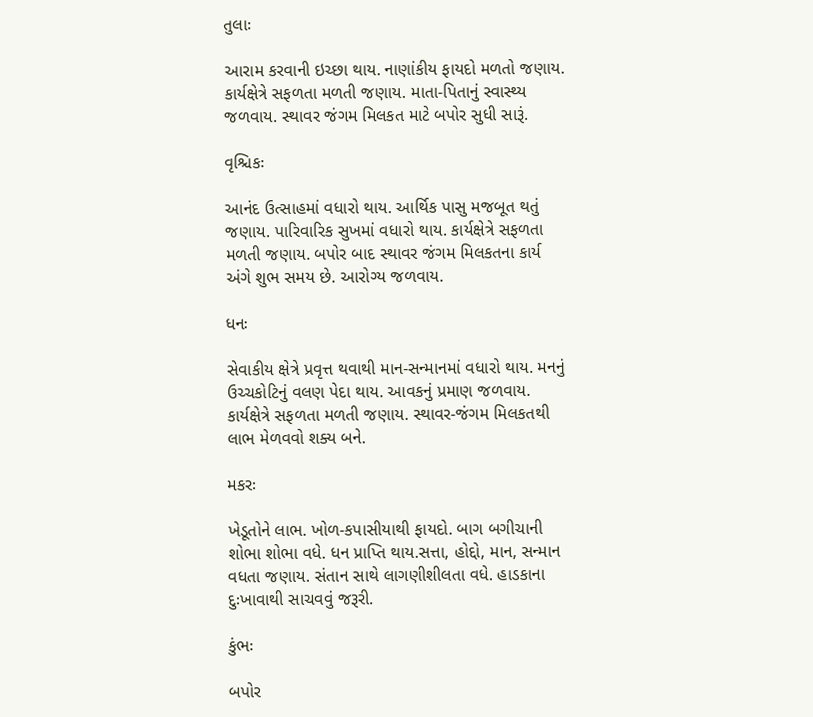તુલાઃ ‌

આરામ કરવાની ઇચ્છા થાય. નાણાંકીય ફાયદો મળતો જણાય. કાર્યક્ષેત્રે સફળતા મળતી જણાય. માતા-પિતાનું સ્વાસ્થ્ય જળવાય. સ્થાવર જંગમ મિલકત માટે બપોર સુધી સારૂં.

વૃશ્ચિકઃ

આનંદ ઉત્સાહમાં વધારો થાય. આર્થિક પાસુ મજબૂત થતું જણાય. પારિવારિક સુખમાં વધારો થાય. કાર્યક્ષેત્રે સફળતા મળતી જણાય. બપોર બાદ સ્થાવર જંગમ મિલકતના કાર્ય અંગે શુભ સમય છે. આરોગ્ય જળવાય.

ધનઃ

સેવાકીય ક્ષેત્રે પ્રવૃત્ત થવાથી માન-સન્માનમાં વધારો થાય. મનનું ઉચ્ચકોટિનું વલણ પેદા થાય. આવકનું પ્રમાણ જળવાય. કાર્યક્ષેત્રે સફળતા મળતી જણાય. સ્થાવર-જંગમ મિલકતથી લાભ મેળવવો શક્ય બને.

મકરઃ

ખેડૂતોને લાભ. ખોળ-કપાસીયાથી ફાયદો. બાગ બગીચાની શોભા શોભા વધે. ધન પ્રાપ્તિ થાય.સત્તા, હોદ્દો, માન, સન્માન વધતા જણાય. સંતાન સાથે લાગણીશીલતા વધે. હાડકાના દુઃખાવાથી સાચવવું જરૂરી.

કુંભઃ

બપોર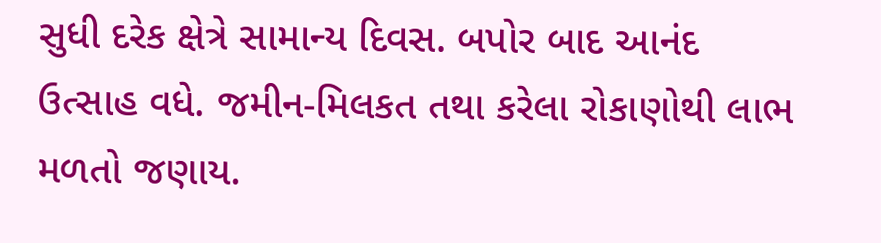સુધી દરેક ક્ષેત્રે સામાન્ય દિવસ. બપોર બાદ આનંદ ઉત્સાહ વધે. જમીન-મિલકત તથા કરેલા રોકાણોથી લાભ મળતો જણાય.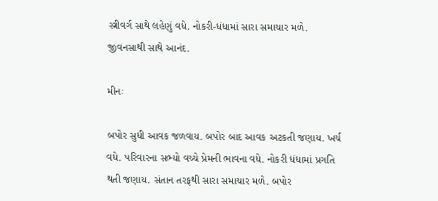સ્ત્રીવર્ગ સાથે લહેણું વધે. નોકરી-ધંધામાં સારા સમાચાર મળે. જીવનસાથી સાથે આનંદ.

મીનઃ

બપોર સુધી આવક જળવાય. બપોર બાદ આવક અટકતી જણાય. ખર્ચ વધે. પરિવારના સભ્યો વચ્ચે પ્રેમની ભાવના વધે. નોકરી ધંધામાં પ્રગતિ થતી જણાય. સંતાન તરફથી સારા સમાચાર મળે. બપોર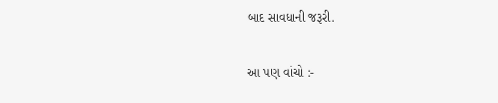બાદ સાવધાની જરૂરી.

આ પણ વાંચો :-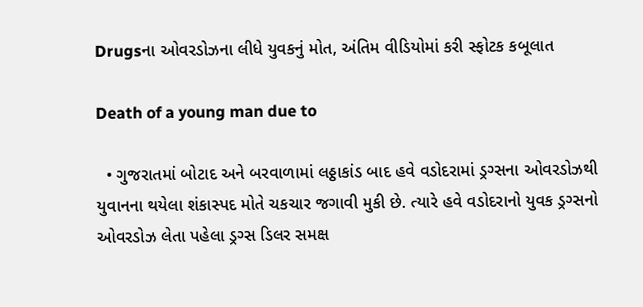Drugsના ઓવરડોઝના લીધે યુવકનું મોત, અંતિમ વીડિયોમાં કરી સ્ફોટક કબૂલાત

Death of a young man due to

  • ગુજરાતમાં બોટાદ અને બરવાળામાં લઠ્ઠાકાંડ બાદ હવે વડોદરામાં ડ્રગ્સના ઓવરડોઝથી યુવાનના થયેલા શંકાસ્પદ મોતે ચકચાર જગાવી મુકી છે. ત્યારે હવે વડોદરાનો યુવક ડ્રગ્સનો ઓવરડોઝ લેતા પહેલા ડ્રગ્સ ડિલર સમક્ષ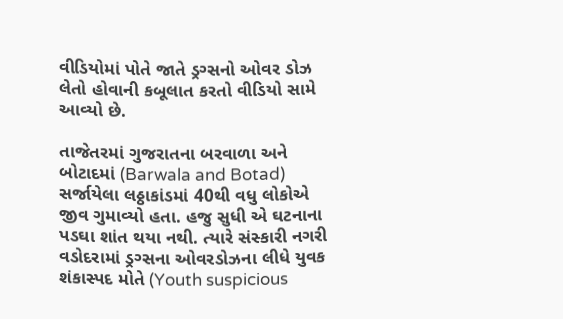વીડિયોમાં પોતે જાતે ડ્રગ્સનો ઓવર ડોઝ લેતો હોવાની કબૂલાત કરતો વીડિયો સામે આવ્યો છે.

તાજેતરમાં ગુજરાતના બરવાળા અને બોટાદમાં (Barwala and Botad) સર્જાયેલા લઠ્ઠાકાંડમાં 40થી વધુ લોકોએ જીવ ગુમાવ્યો હતા. હજુ સુધી એ ઘટનાના પડઘા શાંત થયા નથી. ત્યારે સંસ્કારી નગરી વડોદરામાં ડ્રગ્સના ઓવરડોઝના લીધે યુવક શંકાસ્પદ મોતે (Youth suspicious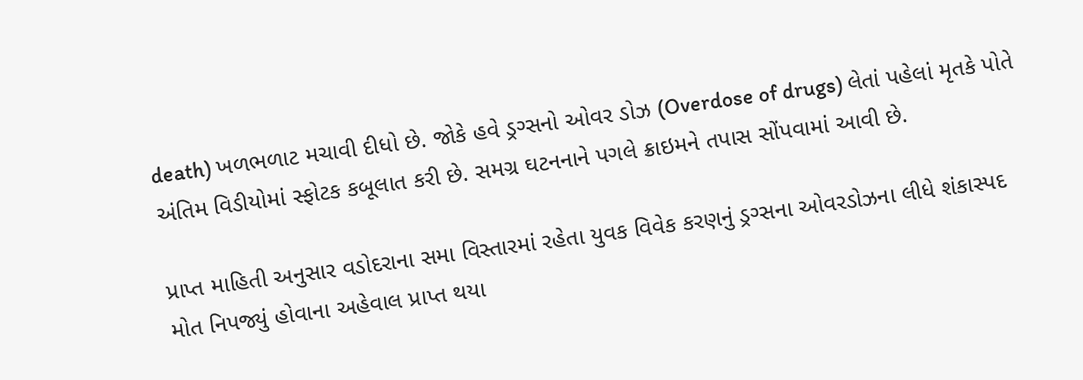death) ખળભળાટ મચાવી દીધો છે. જોકે હવે ડ્રગ્સનો ઓવર ડોઝ (Overdose of drugs) લેતાં પહેલાં મૃતકે પોતે અંતિમ વિડીયોમાં સ્ફોટક કબૂલાત કરી છે. સમગ્ર ઘટનનાને પગલે ક્રાઇમને તપાસ સોંપવામાં આવી છે.

પ્રાપ્ત માહિતી અનુસાર વડોદરાના સમા વિસ્તારમાં રહેતા યુવક વિવેક કરણનું ડ્રગ્સના ઓવરડોઝના લીધે શંકાસ્પદ મોત નિપજ્યું હોવાના અહેવાલ પ્રાપ્ત થયા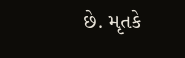છે. મૃતકે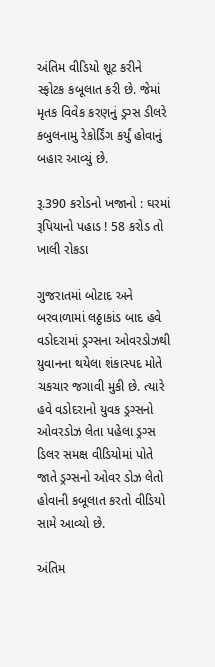અંતિમ વીડિયો શૂટ કરીને સ્ફોટક કબૂલાત કરી છે. જેમાં મૃતક વિવેક કરણનું ડ્રગ્સ ડીલરે કબુલનામુ રેકોર્ડિંગ કર્યું હોવાનું બહાર આવ્યું છે.

રૂ.390 કરોડનો ખજાનો : ઘરમાં રૂપિયાનો પહાડ ! 58 કરોડ તો ખાલી રોકડા

ગુજરાતમાં બોટાદ અને બરવાળામાં લઠ્ઠાકાંડ બાદ હવે વડોદરામાં ડ્રગ્સના ઓવરડોઝથી યુવાનના થયેલા શંકાસ્પદ મોતે ચકચાર જગાવી મુકી છે. ત્યારે હવે વડોદરાનો યુવક ડ્રગ્સનો ઓવરડોઝ લેતા પહેલા ડ્રગ્સ ડિલર સમક્ષ વીડિયોમાં પોતે જાતે ડ્રગ્સનો ઓવર ડોઝ લેતો હોવાની કબૂલાત કરતો વીડિયો સામે આવ્યો છે.

અંતિમ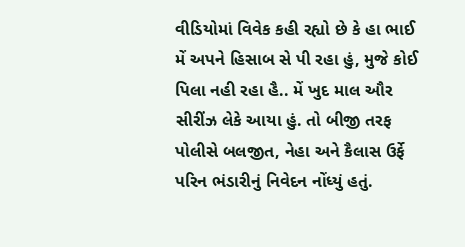વીડિયોમાં વિવેક કહી રહ્યો છે કે હા ભાઈ મેં અપને હિસાબ સે પી રહા હું, મુજે કોઈ પિલા નહી રહા હૈ.. મેં ખુદ માલ ઔર સીરીંઝ લેકે આયા હું. તો બીજી તરફ પોલીસે બલજીત, નેહા અને કૈલાસ ઉર્ફે પરિન ભંડારીનું નિવેદન નોંધ્યું હતું.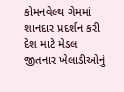કોમનવેલ્થ ગેમમાં શાનદાર પ્રદર્શન કરી દેશ માટે મેડલ જીતનાર ખેલાડીઓનું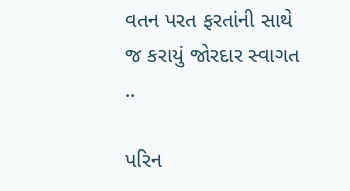વતન પરત ફરતાંની સાથે જ કરાયું જોરદાર સ્વાગત ..

પરિન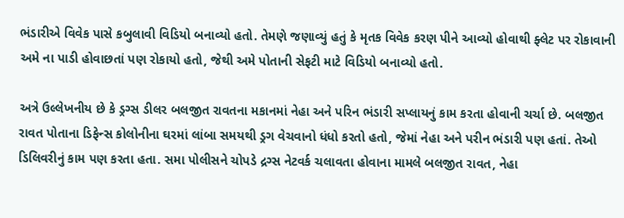ભંડારીએ વિવેક પાસે કબુલાવી વિડિયો બનાવ્યો હતો. તેમણે જણાવ્યું હતું કે મૃતક વિવેક કરણ પીને આવ્યો હોવાથી ફ્લેટ પર રોકાવાની અમે ના પાડી હોવાછતાં પણ રોકાયો હતો, જેથી અમે પોતાની સેફટી માટે વિડિયો બનાવ્યો હતો.

અત્રે ઉલ્લેખનીય છે કે ડ્રગ્સ ડીલર બલજીત રાવતના મકાનમાં નેહા અને પરિન ભંડારી સપ્લાયનું કામ કરતા હોવાની ચર્ચા છે. બલજીત રાવત પોતાના ડિફેન્સ કોલોનીના ઘરમાં લાંબા સમયથી ડ્રગ વેચવાનો ધંધો કરતો હતો, જેમાં નેહા અને પરીન ભંડારી પણ હતાં. તેઓ ડિલિવરીનું કામ પણ કરતા હતા. સમા પોલીસને ચોપડે દ્રગ્સ નેટવર્ક ચલાવતા હોવાના મામલે બલજીત રાવત, નેહા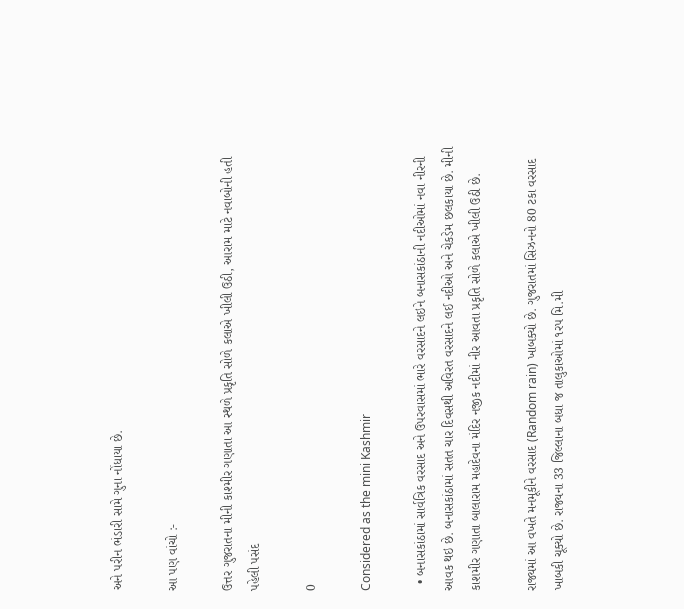અને પરીન ભંડારી સામે ગુના નોંધાયા છે.

આ પણ વાંચો :-

ઉત્તર ગુજરાતના મીની કાશ્મીર ગણાતા આ સ્થળે પ્રકૃતિ સોળે કલાએ ખીલી ઉઠી, આરામ માટે નવાબોની હતી પહેલી પસંદ

0

Considered as the mini Kashmir

  • બનાસકાંઠામાં સાર્વત્રિક વરસાદ અને ઉપરવાસમાં ભારે વરસાદને લઇને બનાસકાંઠાની નદીઓમાં નવા નીરની આવક થઇ છે. બનાસકાંઠામાં સતત ચાર દિવસથી અવિરત વરસાદને લઈ નદીઓ અને ચેકડેમ છલકાયા છે. મીની કાશમીર ગણાતા બાલારામ મહાદેવના મંદિર નજીક નદીમાં નીર આવતા પ્રકૃતિ સોળે કલાએ ખીલી ઉઠી છે.

રાજ્યમાં આ વખતે મનમૂકીને વરસાદ (Random rain) ખાબક્યો છે. ગુજરાતમાં સિઝનનો 80 ટકા વરસાદ ખાબકી ચૂક્યો છે. રાજ્યના 33 જિલ્લાના બધા જ તાલુકાઓમાં ૧રપ મિ.મી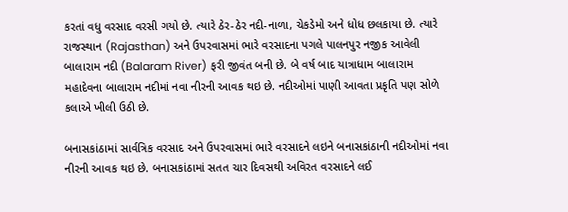કરતાં વધુ વરસાદ વરસી ગયો છે. ત્યારે ઠેર-ઠેર નદી-નાળા, ચેકડેમો અને ધોધ છલકાયા છે. ત્યારે રાજસ્થાન (Rajasthan) અને ઉપરવાસમાં ભારે વરસાદના પગલે પાલનપુર નજીક આવેલી બાલારામ નદી (Balaram River) ફરી જીવંત બની છે. બે વર્ષ બાદ યાત્રાધામ બાલારામ મહાદેવના બાલારામ નદીમાં નવા નીરની આવક થઇ છે. નદીઓમાં પાણી આવતા પ્રકૃતિ પણ સોળે કલાએ ખીલી ઉઠી છે.

બનાસકાંઠામાં સાર્વત્રિક વરસાદ અને ઉપરવાસમાં ભારે વરસાદને લઇને બનાસકાંઠાની નદીઓમાં નવા નીરની આવક થઇ છે. બનાસકાંઠામાં સતત ચાર દિવસથી અવિરત વરસાદને લઈ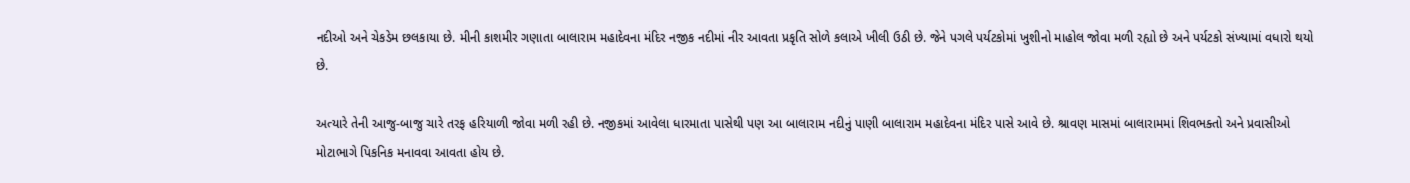નદીઓ અને ચેકડેમ છલકાયા છે. મીની કાશમીર ગણાતા બાલારામ મહાદેવના મંદિર નજીક નદીમાં નીર આવતા પ્રકૃતિ સોળે કલાએ ખીલી ઉઠી છે. જેને પગલે પર્યટકોમાં ખુશીનો માહોલ જોવા મળી રહ્યો છે અને પર્યટકો સંખ્યામાં વધારો થયો છે.

અત્યારે તેની આજુ-બાજુ ચારે તરફ હરિયાળી જોવા મળી રહી છે. નજીકમાં આવેલા ધારમાતા પાસેથી પણ આ બાલારામ નદીનું પાણી બાલારામ મહાદેવના મંદિર પાસે આવે છે. શ્રાવણ માસમાં બાલારામમાં શિવભક્તો અને પ્રવાસીઓ મોટાભાગે પિકનિક મનાવવા આવતા હોય છે.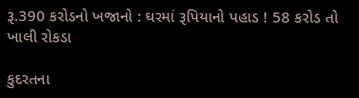રૂ.390 કરોડનો ખજાનો : ઘરમાં રૂપિયાનો પહાડ ! 58 કરોડ તો ખાલી રોકડા

કુદરતના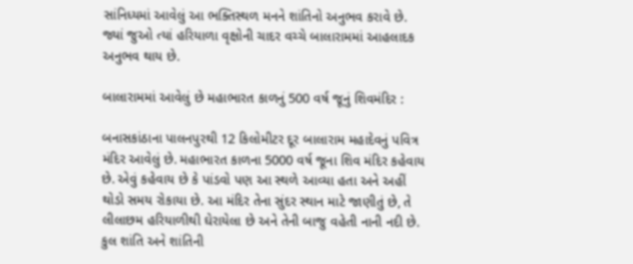સાંનિધ્યમાં આવેલું આ ભક્તિસ્થળ મનને શાંતિનો અનુભવ કરાવે છે. જ્યાં જુઓ ત્યાં હરિયાળા વૃક્ષોની ચાદર વચ્ચે બાલારામમાં આહલાદક અનુભવ થાય છે.

બાલારામમાં આવેલું છે મહાભારત કાળનું 500 વર્ષ જૂનું શિવમંદિર :

બનાસકાંઠાના પાલનપુરથી 12 કિલોમીટર દૂર બાલારામ મહાદેવનું પવિત્ર મંદિર આવેલું છે. મહાભારત કાળના 5000 વર્ષ જૂના શિવ મંદિર કહેવાય છે. એવું કહેવાય છે કે પાંડવો પણ આ સ્થળે આવ્યા હતા અને અહીં થોડો સમય રોકાયા છે. આ મંદિર તેના સુંદર સ્થાન માટે જાણીતું છે, તે લીલાછમ હરિયાળીથી ઘેરાયેલા છે અને તેની બાજુ વહેતી નાની નદી છે. કુલ શાંતિ અને શાંતિની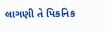લાગણી તે પિકનિક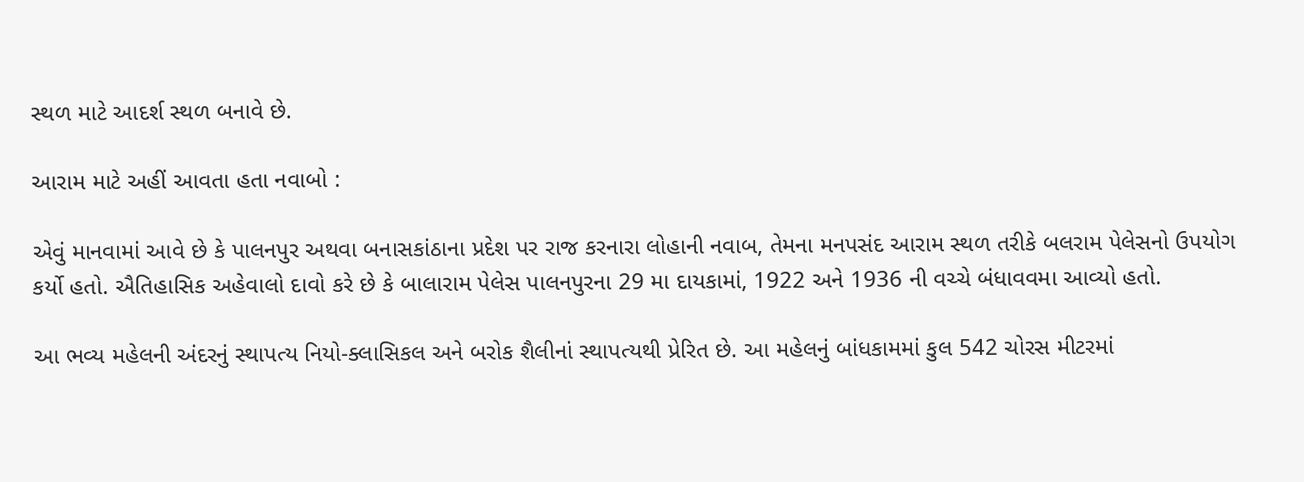સ્થળ માટે આદર્શ સ્થળ બનાવે છે.

આરામ માટે અહીં આવતા હતા નવાબો :

એવું માનવામાં આવે છે કે પાલનપુર અથવા બનાસકાંઠાના પ્રદેશ પર રાજ કરનારા લોહાની નવાબ, તેમના મનપસંદ આરામ સ્થળ તરીકે બલરામ પેલેસનો ઉપયોગ કર્યો હતો. ઐતિહાસિક અહેવાલો દાવો કરે છે કે બાલારામ પેલેસ પાલનપુરના 29 મા દાયકામાં, 1922 અને 1936 ની વચ્ચે બંધાવવમા આવ્યો હતો.

આ ભવ્ય મહેલની અંદરનું સ્થાપત્ય નિયો-ક્લાસિકલ અને બરોક શૈલીનાં સ્થાપત્યથી પ્રેરિત છે. આ મહેલનું બાંધકામમાં કુલ 542 ચોરસ મીટરમાં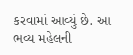કરવામાં આવ્યું છે. આ ભવ્ય મહેલની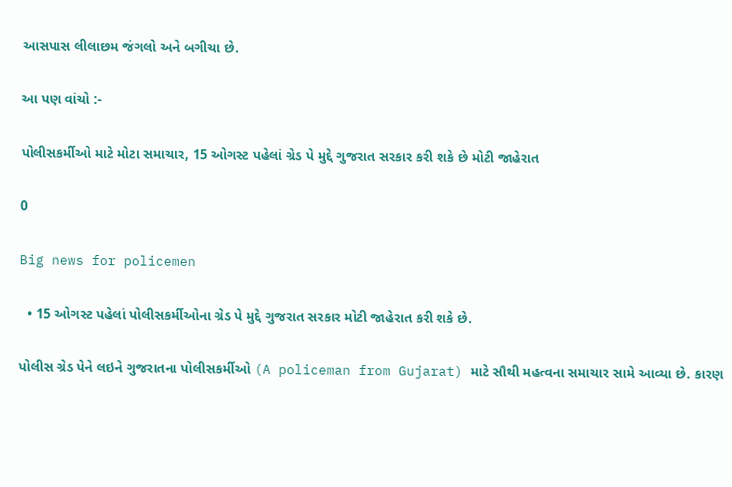આસપાસ લીલાછમ જંગલો અને બગીચા છે.

આ પણ વાંચો :-

પોલીસકર્મીઓ માટે મોટા સમાચાર, 15 ઓગસ્ટ પહેલાં ગ્રેડ પે મુદ્દે ગુજરાત સરકાર કરી શકે છે મોટી જાહેરાત

0

Big news for policemen

  • 15 ઓગસ્ટ પહેલાં પોલીસકર્મીઓના ગ્રેડ પે મુદ્દે ગુજરાત સરકાર મોટી જાહેરાત કરી શકે છે.

પોલીસ ગ્રેડ પેને લઇને ગુજરાતના પોલીસકર્મીઓ (A policeman from Gujarat) માટે સૌથી મહત્વના સમાચાર સામે આવ્યા છે. કારણ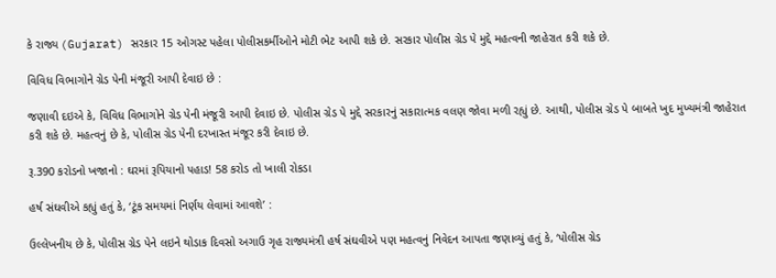કે રાજ્ય (Gujarat) સરકાર 15 ઓગસ્ટ પહેલા પોલીસકર્મીઓને મોટી ભેટ આપી શકે છે. સરકાર પોલીસ ગ્રેડ પે મુદ્દે મહત્વની જાહેરાત કરી શકે છે.

વિવિધ વિભાગોને ગ્રેડ પેની મંજૂરી આપી દેવાઇ છે :

જણાવી દઇએ કે, વિવિધ વિભાગોને ગ્રેડ પેની મંજૂરી આપી દેવાઇ છે. પોલીસ ગ્રેડ પે મુદ્દે સરકારનું સકારાત્મક વલણ જોવા મળી રહ્યું છે. આથી, પોલીસ ગ્રેડ પે બાબતે ખુદ મુખ્યમંત્રી જાહેરાત કરી શકે છે. મહત્વનું છે કે, પોલીસ ગ્રેડ પેની દરખાસ્ત મંજૂર કરી દેવાઇ છે.

રૂ.390 કરોડનો ખજાનો : ઘરમાં રૂપિયાનો પહાડ! 58 કરોડ તો ખાલી રોકડા

હર્ષ સંઘવીએ કહ્યું હતું કે, ‘ટૂંક સમયમાં નિર્ણય લેવામાં આવશે’ :

ઉલ્લેખનીય છે કે, પોલીસ ગ્રેડ પેને લઇને થોડાક દિવસો અગાઉ ગૃહ રાજ્યમંત્રી હર્ષ સંઘવીએ પણ મહત્વનું નિવેદન આપતા જણાવ્યું હતું કે, ‘પોલીસ ગ્રેડ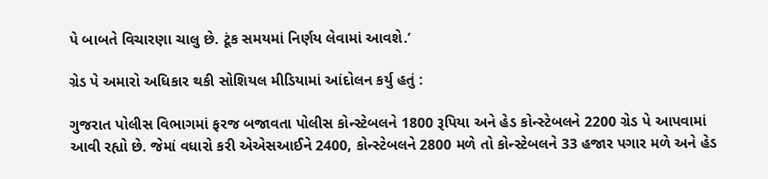પે બાબતે વિચારણા ચાલુ છે. ટૂંક સમયમાં નિર્ણય લેવામાં આવશે.’

ગ્રેડ પે અમારો અધિકાર થકી સોશિયલ મીડિયામાં આંદોલન કર્યુ હતું :

ગુજરાત પોલીસ વિભાગમાં ફરજ બજાવતા પોલીસ કોન્સ્ટેબલને 1800 રૂપિયા અને હેડ કોન્સ્ટેબલને 2200 ગ્રેડ પે આપવામાં આવી રહ્યો છે. જેમાં વધારો કરી એએસઆઈને 2400, કોન્સ્ટેબલને 2800 મળે તો કોન્સ્ટેબલને 33 હજાર પગાર મળે અને હેડ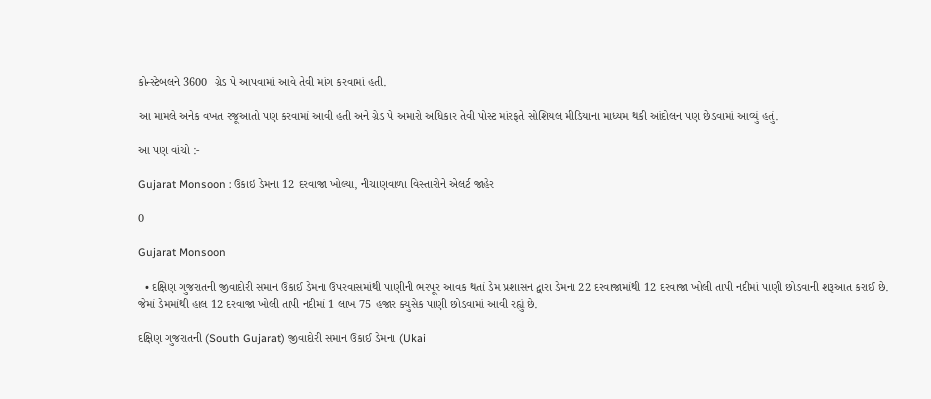કોન્સ્ટેબલને 3600  ગ્રેડ પે આપવામાં આવે તેવી માંગ કરવામાં હતી.

આ મામલે અનેક વખત રજૂઆતો પણ કરવામાં આવી હતી અને ગ્રેડ પે અમારો અધિકાર તેવી પોસ્ટ માંરફતે સોશિયલ મીડિયાના માધ્યમ થકી આંદોલન પણ છેડવામાં આવ્યું હતું.

આ પણ વાંચો :-

Gujarat Monsoon : ઉકાઇ ડેમના 12 દરવાજા ખોલ્યા, નીચાણવાળા વિસ્તારોને એલર્ટ જાહેર

0

Gujarat Monsoon

  • દક્ષિણ ગુજરાતની જીવાદોરી સમાન ઉકાઈ ડેમના ઉપરવાસમાંથી પાણીની ભરપૂર આવક થતાં ડેમ પ્રશાસન દ્વારા ડેમના 22 દરવાજામાંથી 12 દરવાજા ખોલી તાપી નદીમાં પાણી છોડવાની શરૂઆત કરાઈ છે. જેમાં ડેમમાંથી હાલ 12 દરવાજા ખોલી તાપી નદીમાં 1 લાખ 75 હજાર ક્યુસેક પાણી છોડવામાં આવી રહ્યું છે.

દક્ષિણ ગુજરાતની (South Gujarat) જીવાદોરી સમાન ઉકાઈ ડેમના (Ukai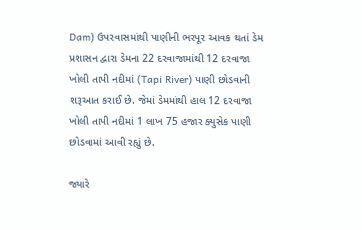Dam) ઉપરવાસમાંથી પાણીની ભરપૂર આવક થતાં ડેમ પ્રશાસન દ્વારા ડેમના 22 દરવાજામાંથી 12 દરવાજા ખોલી તાપી નદીમાં (Tapi River) પાણી છોડવાની શરૂઆત કરાઈ છે. જેમાં ડેમમાંથી હાલ 12 દરવાજા ખોલી તાપી નદીમાં 1 લાખ 75 હજાર ક્યુસેક પાણી છોડવામાં આવી રહ્યું છે.

જ્યારે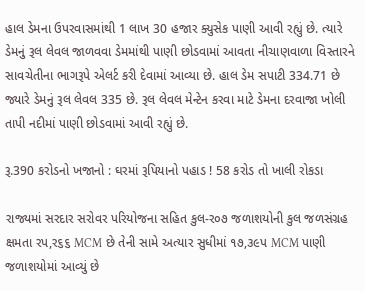હાલ ડેમના ઉપરવાસમાંથી 1 લાખ 30 હજાર ક્યુસેક પાણી આવી રહ્યું છે. ત્યારે ડેમનું રૂલ લેવલ જાળવવા ડેમમાંથી પાણી છોડવામાં આવતા નીચાણવાળા વિસ્તારને સાવચેતીના ભાગરૂપે એલર્ટ કરી દેવામાં આવ્યા છે. હાલ ડેમ સપાટી 334.71 છે જ્યારે ડેમનું રૂલ લેવલ 335 છે. રૂલ લેવલ મેન્ટેન કરવા માટે ડેમના દરવાજા ખોલી તાપી નદીમાં પાણી છોડવામાં આવી રહ્યું છે.

રૂ.390 કરોડનો ખજાનો : ઘરમાં રૂપિયાનો પહાડ ! 58 કરોડ તો ખાલી રોકડા

રાજ્યમાં સરદાર સરોવર પરિયોજના સહિત કુલ-ર૦૭ જળાશયોની કુલ જળસંગ્રહ ક્ષમતા રપ,ર૬૬ MCM છે તેની સામે અત્યાર સુધીમાં ૧૭,૩૯પ MCM પાણી જળાશયોમાં આવ્યું છે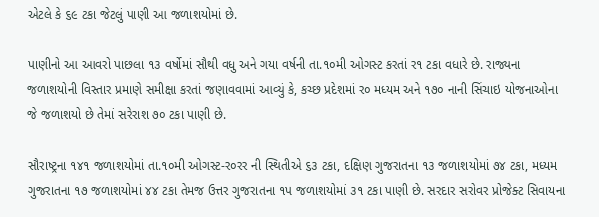એટલે કે ૬૯ ટકા જેટલું પાણી આ જળાશયોમાં છે.

પાણીનો આ આવરો પાછલા ૧૩ વર્ષોમાં સૌથી વધુ અને ગયા વર્ષની તા.૧૦મી ઓગસ્ટ કરતાં ર૧ ટકા વધારે છે. રાજ્યના જળાશયોની વિસ્તાર પ્રમાણે સમીક્ષા કરતાં જણાવવામાં આવ્યું કે, કચ્છ પ્રદેશમાં ર૦ મધ્યમ અને ૧૭૦ નાની સિંચાઇ યોજનાઓના જે જળાશયો છે તેમાં સરેરાશ ૭૦ ટકા પાણી છે.

સૌરાષ્ટ્રના ૧૪૧ જળાશયોમાં તા.૧૦મી ઓગસ્ટ-ર૦રર ની સ્થિતીએ ૬૩ ટકા, દક્ષિણ ગુજરાતના ૧૩ જળાશયોમાં ૭૪ ટકા, મધ્યમ ગુજરાતના ૧૭ જળાશયોમાં ૪૪ ટકા તેમજ ઉત્તર ગુજરાતના ૧પ જળાશયોમાં ૩૧ ટકા પાણી છે. સરદાર સરોવર પ્રોજેક્ટ સિવાયના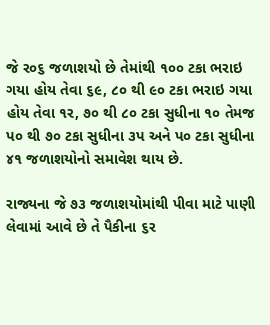જે ર૦૬ જળાશયો છે તેમાંથી ૧૦૦ ટકા ભરાઇ ગયા હોય તેવા ૬૯, ૮૦ થી ૯૦ ટકા ભરાઇ ગયા હોય તેવા ૧ર, ૭૦ થી ૮૦ ટકા સુધીના ૧૦ તેમજ પ૦ થી ૭૦ ટકા સુધીના ૩પ અને પ૦ ટકા સુધીના ૪૧ જળાશયોનો સમાવેશ થાય છે.

રાજ્યના જે ૭૩ જળાશયોમાંથી પીવા માટે પાણી લેવામાં આવે છે તે પૈકીના ૬ર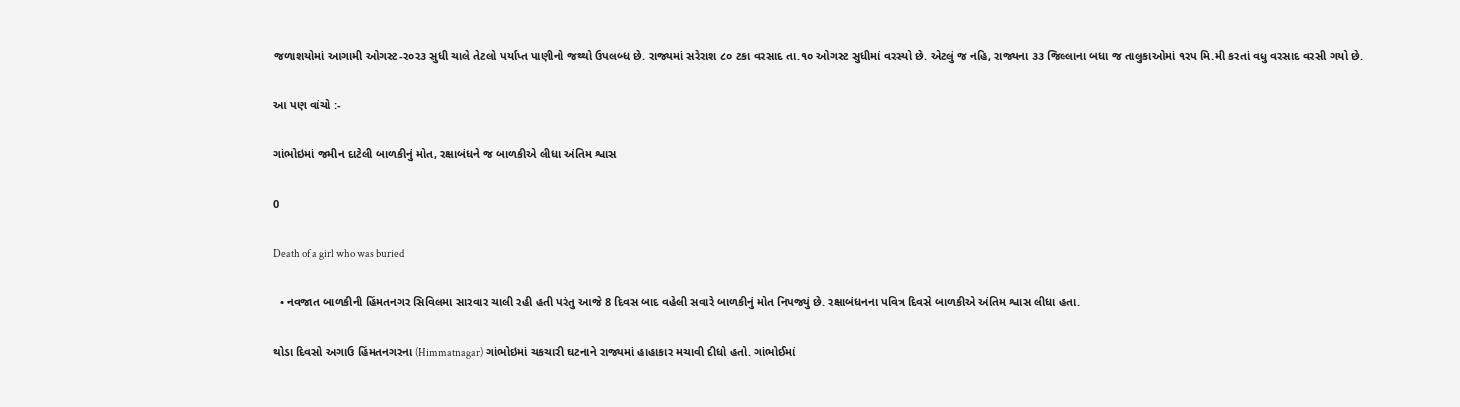જળાશયોમાં આગામી ઓગસ્ટ-ર૦ર૩ સુધી ચાલે તેટલો પર્યાપ્ત પાણીનો જથ્થો ઉપલબ્ધ છે. રાજ્યમાં સરેરાશ ૮૦ ટકા વરસાદ તા.૧૦ ઓગસ્ટ સુધીમાં વરસ્યો છે. એટલું જ નહિ, રાજ્યના ૩૩ જિલ્લાના બધા જ તાલુકાઓમાં ૧રપ મિ.મી કરતાં વધુ વરસાદ વરસી ગયો છે.

આ પણ વાંચો :-

ગાંભોઇમાં જમીન દાટેલી બાળકીનું મોત, રક્ષાબંધને જ બાળકીએ લીધા અંતિમ શ્વાસ

0

Death of a girl who was buried

  • નવજાત બાળકીની હિંમતનગર સિવિલમા સારવાર ચાલી રહી હતી પરંતુ આજે 8 દિવસ બાદ વહેલી સવારે બાળકીનું મોત નિપજ્યું છે. રક્ષાબંધનના પવિત્ર દિવસે બાળકીએ અંતિમ શ્વાસ લીધા હતા.

થોડા દિવસો અગાઉ હિંમતનગરના (Himmatnagar) ગાંભોઇમાં ચકચારી ઘટનાને રાજ્યમાં હાહાકાર મચાવી દીધો હતો. ગાંભોઈમાં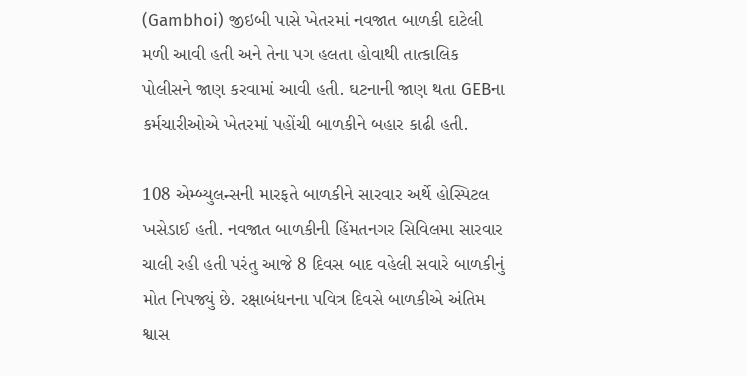(Gambhoi) જીઇબી પાસે ખેતરમાં નવજાત બાળકી દાટેલી મળી આવી હતી અને તેના પગ હલતા હોવાથી તાત્કાલિક પોલીસને જાણ કરવામાં આવી હતી. ઘટનાની જાણ થતા GEBના કર્મચારીઓએ ખેતરમાં પહોંચી બાળકીને બહાર કાઢી હતી.

108 એમ્બ્યુલન્સની મારફતે બાળકીને સારવાર અર્થે હોસ્પિટલ ખસેડાઈ હતી. નવજાત બાળકીની હિંમતનગર સિવિલમા સારવાર ચાલી રહી હતી પરંતુ આજે 8 દિવસ બાદ વહેલી સવારે બાળકીનું મોત નિપજ્યું છે. રક્ષાબંધનના પવિત્ર દિવસે બાળકીએ અંતિમ શ્વાસ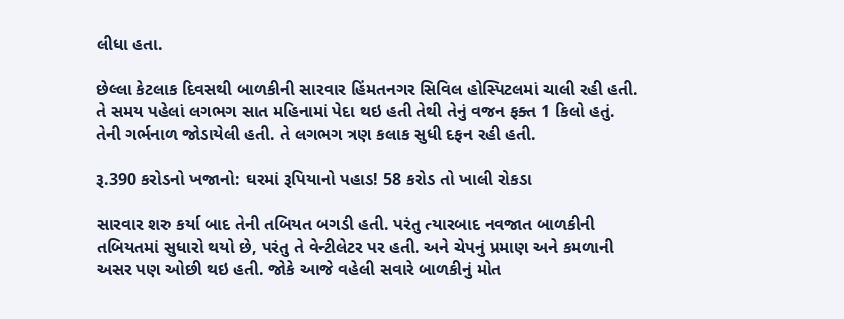લીધા હતા.

છેલ્લા કેટલાક દિવસથી બાળકીની સારવાર હિંમતનગર સિવિલ હોસ્પિટલમાં ચાલી રહી હતી. તે સમય પહેલાં લગભગ સાત મહિનામાં પેદા થઇ હતી તેથી તેનું વજન ફક્ત 1 કિલો હતું. તેની ગર્ભનાળ જોડાયેલી હતી. તે લગભગ ત્રણ કલાક સુધી દફન રહી હતી.

રૂ.390 કરોડનો ખજાનો: ઘરમાં રૂપિયાનો પહાડ! 58 કરોડ તો ખાલી રોકડા

સારવાર શરુ કર્યા બાદ તેની તબિયત બગડી હતી. પરંતુ ત્યારબાદ નવજાત બાળકીની તબિયતમાં સુધારો થયો છે, પરંતુ તે વેન્ટીલેટર પર હતી. અને ચેપનું પ્રમાણ અને કમળાની અસર પણ ઓછી થઇ હતી. જોકે આજે વહેલી સવારે બાળકીનું મોત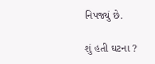નિપજ્યું છે.

શું હતી ઘટના ?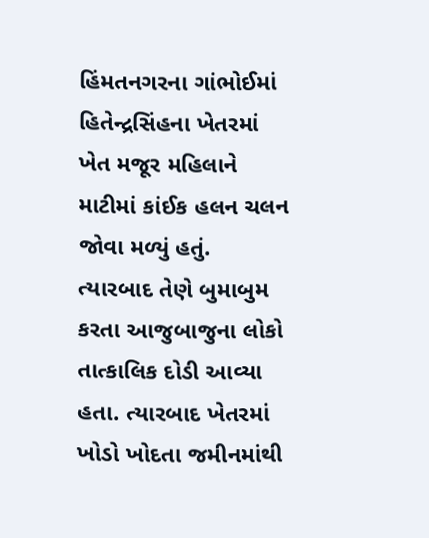હિંમતનગરના ગાંભોઈમાં હિતેન્દ્રસિંહના ખેતરમાં ખેત મજૂર મહિલાને માટીમાં કાંઈક હલન ચલન જોવા મળ્યું હતું. ત્યારબાદ તેણે બુમાબુમ કરતા આજુબાજુના લોકો તાત્કાલિક દોડી આવ્યા હતા. ત્યારબાદ ખેતરમાં ખોડો ખોદતા જમીનમાંથી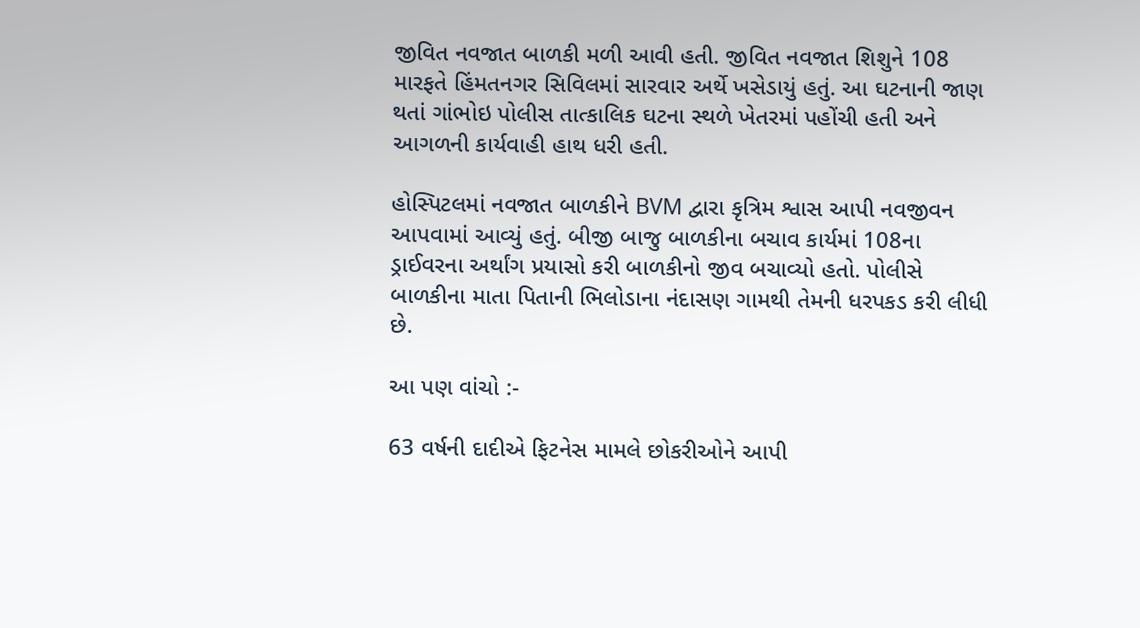જીવિત નવજાત બાળકી મળી આવી હતી. જીવિત નવજાત શિશુને 108 મારફતે હિંમતનગર સિવિલમાં સારવાર અર્થે ખસેડાયું હતું. આ ઘટનાની જાણ થતાં ગાંભોઇ પોલીસ તાત્કાલિક ઘટના સ્થળે ખેતરમાં પહોંચી હતી અને આગળની કાર્યવાહી હાથ ધરી હતી.

હોસ્પિટલમાં નવજાત બાળકીને BVM દ્વારા કૃત્રિમ શ્વાસ આપી નવજીવન આપવામાં આવ્યું હતું. બીજી બાજુ બાળકીના બચાવ કાર્યમાં 108ના ડ્રાઈવરના અર્થાંગ પ્રયાસો કરી બાળકીનો જીવ બચાવ્યો હતો. પોલીસે બાળકીના માતા પિતાની ભિલોડાના નંદાસણ ગામથી તેમની ધરપકડ કરી લીધી છે.

આ પણ વાંચો :-

63 વર્ષની દાદીએ ફિટનેસ મામલે છોકરીઓને આપી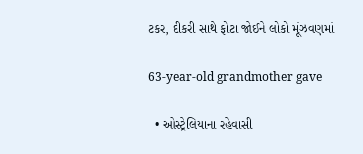ટકર, દીકરી સાથે ફોટા જોઈને લોકો મૂંઝવણમાં

63-year-old grandmother gave

  • ઓસ્ટ્રેલિયાના રહેવાસી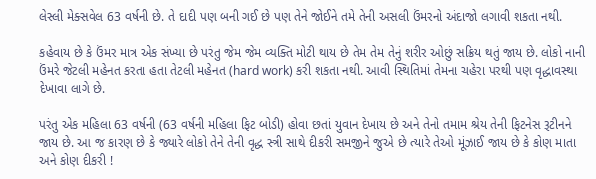લેસ્લી મેક્સવેલ 63 વર્ષની છે. તે દાદી પણ બની ગઈ છે પણ તેને જોઈને તમે તેની અસલી ઉંમરનો અંદાજો લગાવી શકતા નથી.

કહેવાય છે કે ઉંમર માત્ર એક સંખ્યા છે પરંતુ જેમ જેમ વ્યક્તિ મોટી થાય છે તેમ તેમ તેનું શરીર ઓછું સક્રિય થતું જાય છે. લોકો નાની ઉંમરે જેટલી મહેનત કરતા હતા તેટલી મહેનત (hard work) કરી શકતા નથી. આવી સ્થિતિમાં તેમના ચહેરા પરથી પણ વૃદ્ધાવસ્થા દેખાવા લાગે છે.

પરંતુ એક મહિલા 63 વર્ષની (63 વર્ષની મહિલા ફિટ બોડી) હોવા છતાં યુવાન દેખાય છે અને તેનો તમામ શ્રેય તેની ફિટનેસ રૂટીનને જાય છે. આ જ કારણ છે કે જ્યારે લોકો તેને તેની વૃદ્ધ સ્ત્રી સાથે દીકરી સમજીને જુએ છે ત્યારે તેઓ મૂંઝાઈ જાય છે કે કોણ માતા અને કોણ દીકરી !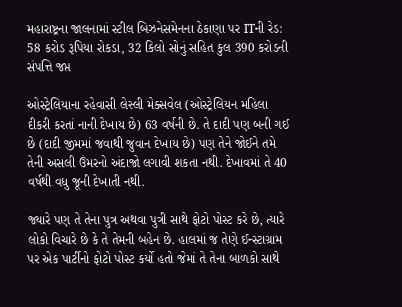મહારાષ્ટ્રના જાલનામાં સ્ટીલ બિઝનેસમેનના ઠેકાણા પર ITની રેડ: 58 કરોડ રૂપિયા રોકડા, 32 કિલો સોનું સહિત કુલ 390 કરોડની સંપત્તિ જપ્ત

ઓસ્ટ્રેલિયાના રહેવાસી લેસ્લી મેક્સવેલ (ઓસ્ટ્રેલિયન મહિલા દીકરી કરતાં નાની દેખાય છે) 63 વર્ષની છે. તે દાદી પણ બની ગઈ છે (દાદી જીમમાં જવાથી જુવાન દેખાય છે) પણ તેને જોઈને તમે તેની અસલી ઉંમરનો અંદાજો લગાવી શકતા નથી. દેખાવમાં તે 40 વર્ષથી વધુ જૂની દેખાતી નથી.

જ્યારે પણ તે તેના પુત્ર અથવા પુત્રી સાથે ફોટો પોસ્ટ કરે છે, ત્યારે લોકો વિચારે છે કે તે તેમની બહેન છે. હાલમાં જ તેણે ઈન્સ્ટાગ્રામ પર એક પાર્ટીનો ફોટો પોસ્ટ કર્યો હતો જેમાં તે તેના બાળકો સાથે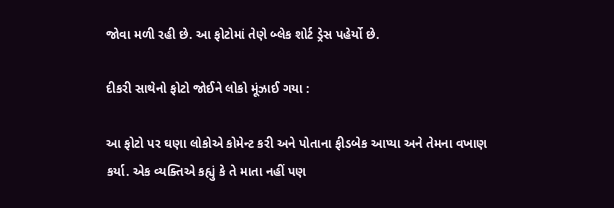જોવા મળી રહી છે. આ ફોટોમાં તેણે બ્લેક શોર્ટ ડ્રેસ પહેર્યો છે.

દીકરી સાથેનો ફોટો જોઈને લોકો મૂંઝાઈ ગયા :

આ ફોટો પર ઘણા લોકોએ કોમેન્ટ કરી અને પોતાના ફીડબેક આપ્યા અને તેમના વખાણ કર્યા. એક વ્યક્તિએ કહ્યું કે તે માતા નહીં પણ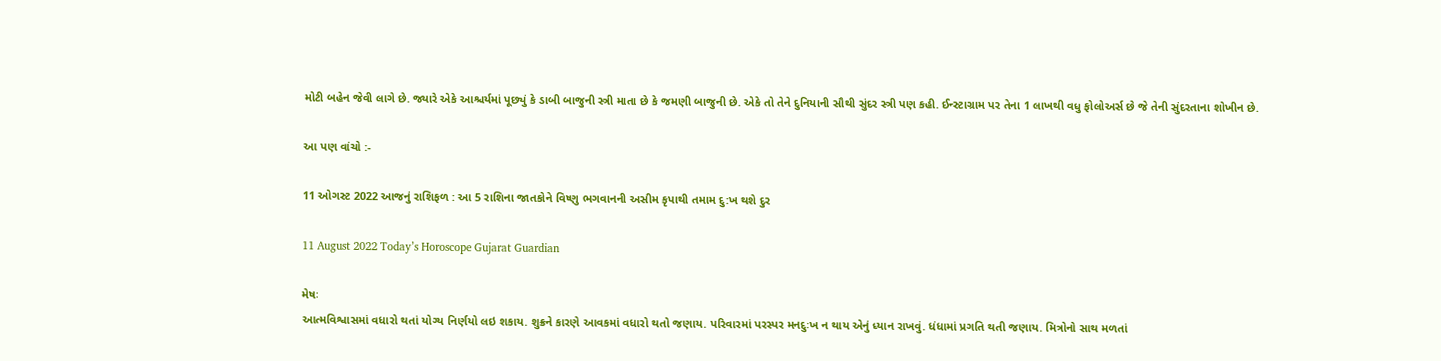મોટી બહેન જેવી લાગે છે. જ્યારે એકે આશ્ચર્યમાં પૂછ્યું કે ડાબી બાજુની સ્ત્રી માતા છે કે જમણી બાજુની છે. એકે તો તેને દુનિયાની સૌથી સુંદર સ્ત્રી પણ કહી. ઈન્સ્ટાગ્રામ પર તેના 1 લાખથી વધુ ફોલોઅર્સ છે જે તેની સુંદરતાના શોખીન છે.

આ પણ વાંચો :-

11 ઓગસ્ટ 2022 આજનું રાશિફળ : આ 5 રાશિના જાતકોને વિષ્ણુ ભગવાનની અસીમ કૃપાથી તમામ દુ:ખ થશે દુર

11 August 2022 Today’s Horoscope Gujarat Guardian

મેષઃ
આત્મવિશ્વાસમાં વધારો થતાં યોગ્ય નિર્ણયો લઇ શકાય. શુક્રને કારણે આવકમાં વધારો થતો જણાય. પરિવારમાં પરસ્પર મનદુઃખ ન થાય એનું ધ્યાન રાખવું. ધંધામાં પ્રગતિ થતી જણાય. મિત્રોનો સાથ મળતાં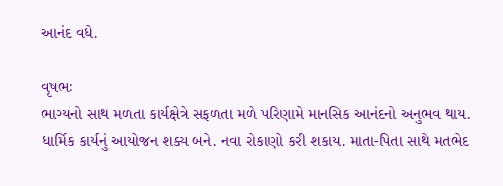આનંદ વધે.

વૃષભઃ
ભાગ્યનો સાથ મળતા કાર્યક્ષેત્રે સફળતા મળે પરિણામે માનસિક આનંદનો અનુભવ થાય. ધાર્મિક કાર્યનું આયોજન શક્ય બને. નવા રોકાણો કરી શકાય. માતા-પિતા સાથે મતભેદ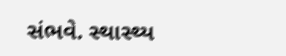સંભવે. સ્થાસ્થ્ય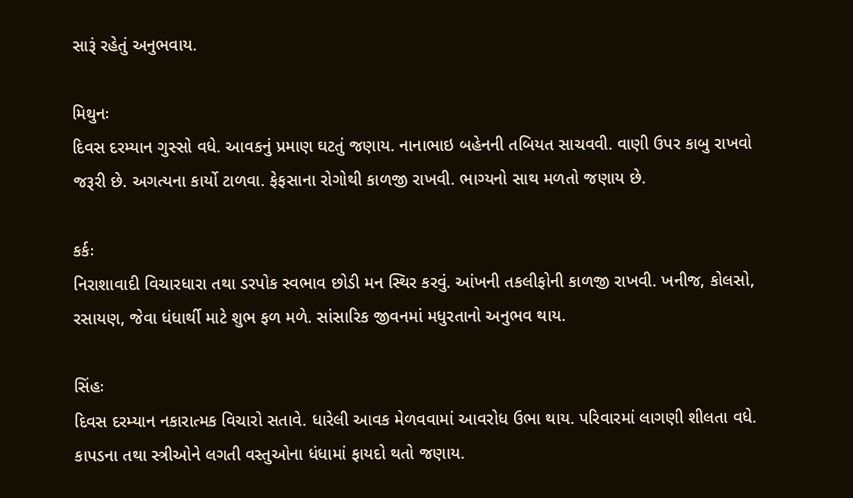સારૂં રહેતું અનુભવાય.

મિથુનઃ
દિવસ દરમ્યાન ગુસ્સો વધે. આવકનું પ્રમાણ ઘટતું જણાય. નાનાભાઇ બહેનની તબિયત સાચવવી. વાણી ઉપર કાબુ રાખવો જરૂરી છે. અગત્યના કાર્યો ટાળવા. ફેફસાના રોગોથી કાળજી રાખવી. ભાગ્યનો સાથ મળતો જણાય છે.

કર્કઃ
નિરાશાવાદી વિચારધારા તથા ડરપોક સ્વભાવ છોડી મન સ્થિર કરવું. આંખની તકલીફોની કાળજી રાખવી. ખનીજ, કોલસો, રસાયણ, જેવા ધંધાર્થી માટે શુભ ફળ મળે. સાંસારિક જીવનમાં મધુરતાનો અનુભવ થાય.

સિંહઃ
દિવસ દરમ્યાન નકારાત્મક વિચારો સતાવે. ધારેલી આવક મેળવવામાં આવરોધ ઉભા થાય. પરિવારમાં લાગણી શીલતા વધે. કાપડના તથા સ્ત્રીઓને લગતી વસ્તુઓના ધંધામાં ફાયદો થતો જણાય.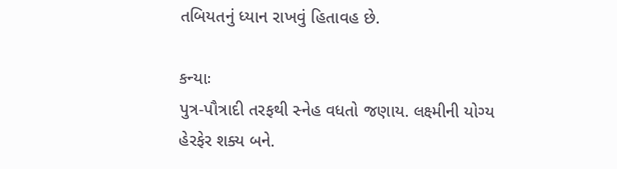તબિયતનું ધ્યાન રાખવું હિતાવહ છે.

કન્યાઃ
પુત્ર-પૌત્રાદી તરફથી સ્નેહ વધતો જણાય. લક્ષ્મીની યોગ્ય હેરફેર શક્ય બને.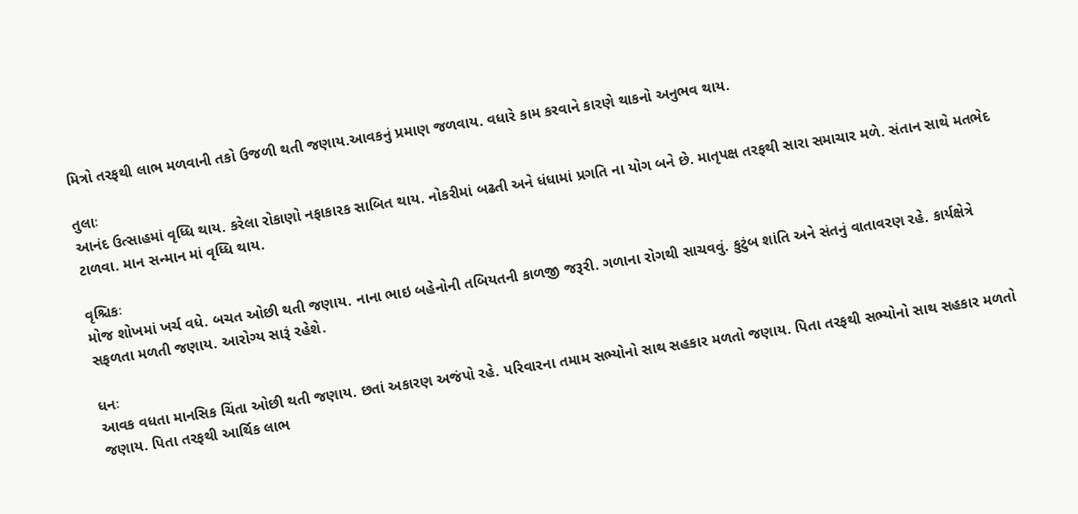મિત્રો તરફથી લાભ મળવાની તકો ઉજળી થતી જણાય.આવકનું પ્રમાણ જળવાય. વધારે કામ કરવાને કારણે થાકનો અનુભવ થાય.

તુલાઃ
આનંદ ઉત્સાહમાં વૃધ્ધિ થાય. કરેલા રોકાણો નફાકારક સાબિત થાય. નોકરીમાં બઢતી અને ધંધામાં પ્રગતિ ના યોગ બને છે. માતૃપક્ષ તરફથી સારા સમાચાર મળે. સંતાન સાથે મતભેદ ટાળવા. માન સન્માન માં વૃધ્ધિ થાય.

વૃશ્ચિકઃ
મોજ શોખમાં ખર્ચ વધે. બચત ઓછી થતી જણાય. નાના ભાઇ બહેનોની તબિયતની કાળજી જરૂરી. ગળાના રોગથી સાચવવું. કુટુંબ શાંતિ અને સંતનું વાતાવરણ રહે. કાર્યક્ષેત્રે સફળતા મળતી જણાય. આરોગ્ય સારૂં રહેશે.

ધનઃ
આવક વધતા માનસિક ચિંતા ઓછી થતી જણાય. છતાં અકારણ અજંપો રહે. પરિવારના તમામ સભ્યોનો સાથ સહકાર મળતો જણાય. પિતા તરફથી સભ્યોનો સાથ સહકાર મળતો જણાય. પિતા તરફથી આર્થિક લાભ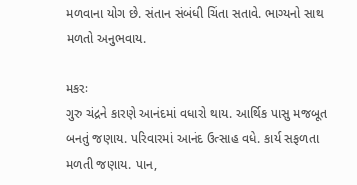મળવાના યોગ છે. સંતાન સંબંધી ચિંતા સતાવે. ભાગ્યનો સાથ મળતો અનુભવાય.

મકરઃ
ગુરુ ચંદ્રને કારણે આનંદમાં વધારો થાય. આર્થિક પાસુ મજબૂત બનતું જણાય. પરિવારમાં આનંદ ઉત્સાહ વધે. કાર્ય સફળતા મળતી જણાય. પાન,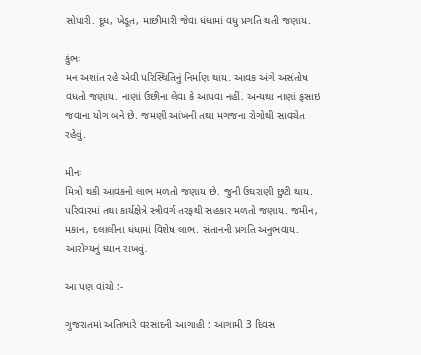સોપારી. દૂધ, ખેડૂત, માછીમારી જેવા ધંધામાં વધુ પ્રગતિ થતી જણાય.

કુંભઃ
મન અશાંત રહે એવી પરિસ્થિતિનું નિર્માણ થાય. આવક અંગે અસંતોષ વધતો જણાય. નાણાં ઉછીના લેવા કે આપવા નહીં. અન્યથા નાણાં ફસાઇ જવાના યોગ બને છે. જમણી આંખની તથા મગજના રોગોથી સાવચેત રહેવું.

મીનઃ
મિત્રો થકી આવકનો લાભ મળતો જણાય છે. જુની ઉઘરાણી છુટી થાય. પરિવારમાં તથા કાર્યક્ષેત્રે સ્ત્રીવર્ગ તરફથી સહકાર મળતો જણાય. જમીન, મકાન, દલાલીના ધંધામાં વિશેષ લાભ. સંતાનની પ્રગતિ અનુભવાય. આરોગ્યનું ધ્યાન રાખવું.

આ પણ વાંચો :-

ગુજરાતમાં અતિભારે વરસાદની આગાહી : આગામી 3 દિવસ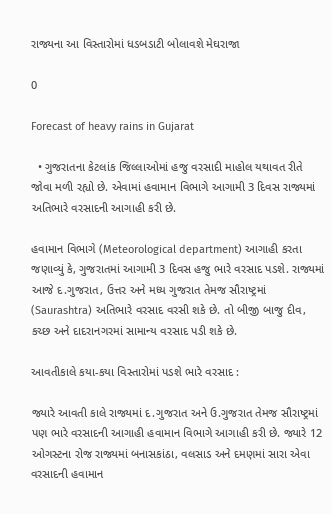રાજ્યના આ વિસ્તારોમાં ધડબડાટી બોલાવશે મેઘરાજા

0

Forecast of heavy rains in Gujarat

  • ગુજરાતના કેટલાંક જિલ્લાઓમાં હજુ વરસાદી માહોલ યથાવત રીતે જોવા મળી રહ્યો છે. એવામાં હવામાન વિભાગે આગામી 3 દિવસ રાજ્યમાં અતિભારે વરસાદની આગાહી કરી છે.

હવામાન વિભાગે (Meteorological department) આગાહી કરતા જણાવ્યું કે, ગુજરાતમાં આગામી 3 દિવસ હજુ ભારે વરસાદ પડશે. રાજ્યમાં આજે દ.ગુજરાત, ઉત્તર અને મધ્ય ગુજરાત તેમજ સૌરાષ્ટ્રમાં (Saurashtra) અતિભારે વરસાદ વરસી શકે છે. તો બીજી બાજુ દીવ, કચ્છ અને દાદરાનગરમાં સામાન્ય વરસાદ પડી શકે છે.

આવતીકાલે કયા-કયા વિસ્તારોમાં પડશે ભારે વરસાદ :

જ્યારે આવતી કાલે રાજ્યમાં દ.ગુજરાત અને ઉ.ગુજરાત તેમજ સૌરાષ્ટ્રમાં પણ ભારે વરસાદની આગાહી હવામાન વિભાગે આગાહી કરી છે. જ્યારે 12 ઓગસ્ટના રોજ રાજ્યમાં બનાસકાંઠા, વલસાડ અને દમણમાં સારા એવા વરસાદની હવામાન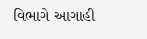વિભાગે આગાહી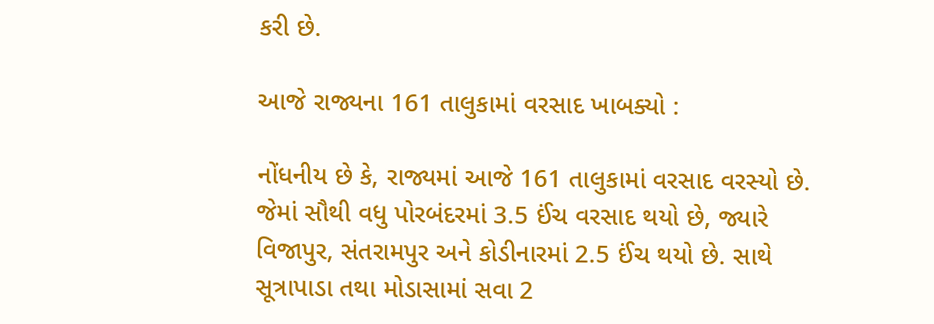કરી છે.

આજે રાજ્યના 161 તાલુકામાં વરસાદ ખાબક્યો :

નોંધનીય છે કે, રાજ્યમાં આજે 161 તાલુકામાં વરસાદ વરસ્યો છે. જેમાં સૌથી વધુ પોરબંદરમાં 3.5 ઈંચ વરસાદ થયો છે, જ્યારે વિજાપુર, સંતરામપુર અને કોડીનારમાં 2.5 ઈંચ થયો છે. સાથે સૂત્રાપાડા તથા મોડાસામાં સવા 2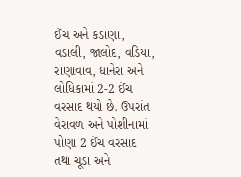ઈંચ અને કડાણા, વડાલી, જાલોદ, વડિયા, રાણાવાવ, ધાનેરા અને લોધિકામાં 2-2 ઈંચ વરસાદ થયો છે. ઉપરાંત વેરાવળ અને પોશીનામાં પોણા 2 ઈંચ વરસાદ તથા ચૂડા અને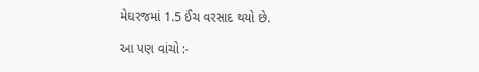મેઘરજમાં 1.5 ઈંચ વરસાદ થયો છે.

આ પણ વાંચો :-